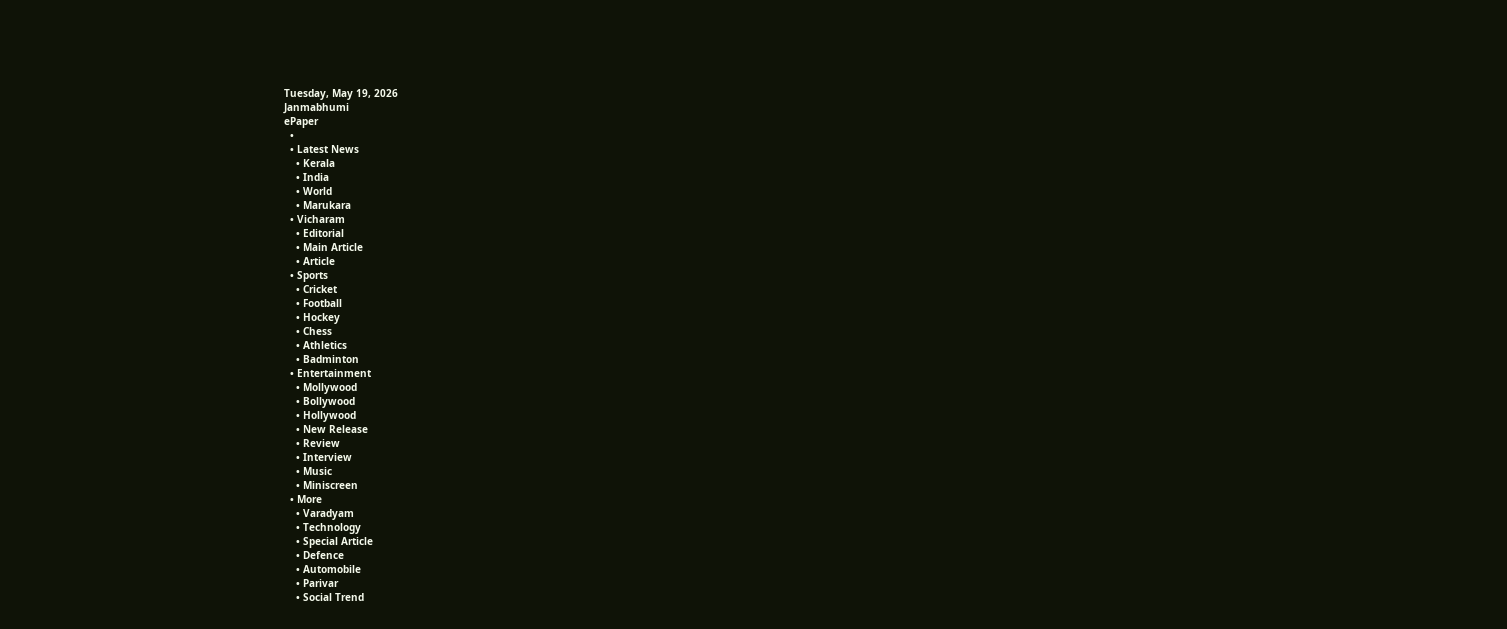Tuesday, May 19, 2026
Janmabhumi
ePaper
  •
  • Latest News
    • Kerala
    • India
    • World
    • Marukara
  • Vicharam
    • Editorial
    • Main Article
    • Article
  • Sports
    • Cricket
    • Football
    • Hockey
    • Chess
    • Athletics
    • Badminton
  • Entertainment
    • Mollywood
    • Bollywood
    • Hollywood
    • New Release
    • Review
    • Interview
    • Music
    • Miniscreen
  • More
    • Varadyam
    • Technology
    • Special Article
    • Defence
    • Automobile
    • Parivar
    • Social Trend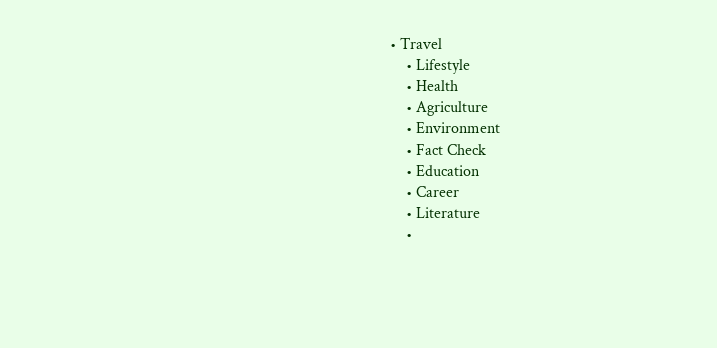• Travel
    • Lifestyle
    • Health
    • Agriculture
    • Environment
    • Fact Check
    • Education
    • Career
    • Literature
    •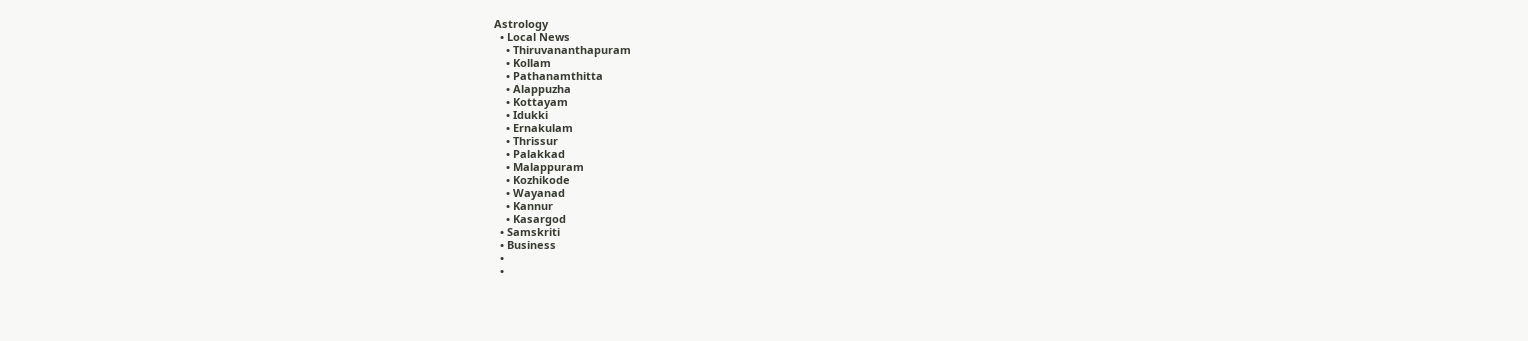Astrology
  • Local News
    • Thiruvananthapuram
    • Kollam
    • Pathanamthitta
    • Alappuzha
    • Kottayam
    • Idukki
    • Ernakulam
    • Thrissur
    • Palakkad
    • Malappuram
    • Kozhikode
    • Wayanad
    • Kannur
    • Kasargod
  • Samskriti
  • Business
  •
  •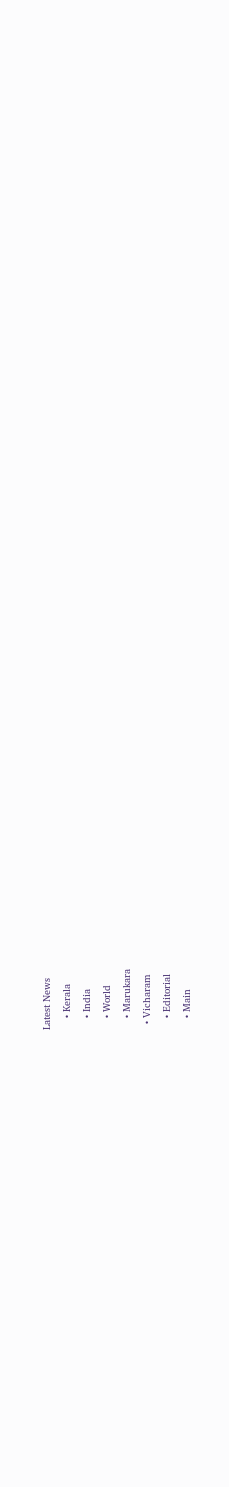Latest News
    • Kerala
    • India
    • World
    • Marukara
  • Vicharam
    • Editorial
    • Main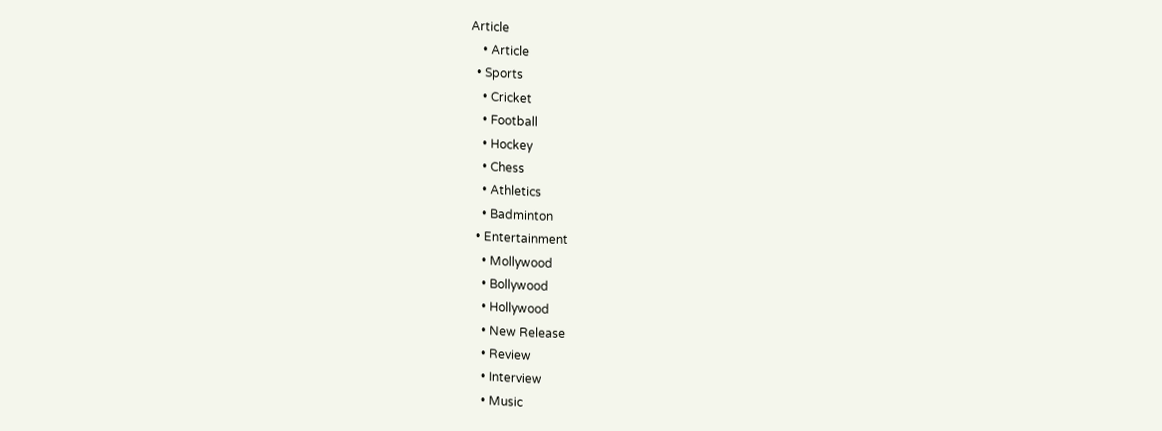Article
    • Article
  • Sports
    • Cricket
    • Football
    • Hockey
    • Chess
    • Athletics
    • Badminton
  • Entertainment
    • Mollywood
    • Bollywood
    • Hollywood
    • New Release
    • Review
    • Interview
    • Music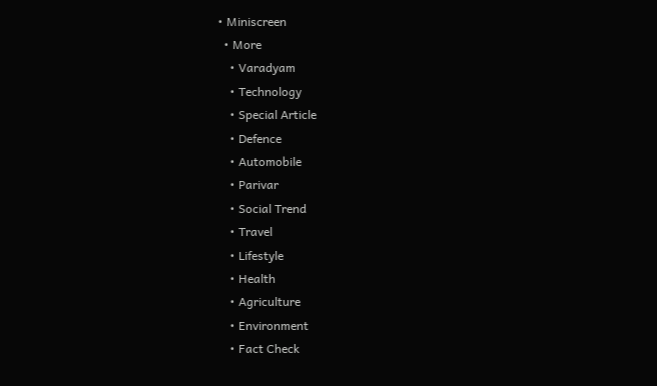• Miniscreen
  • More
    • Varadyam
    • Technology
    • Special Article
    • Defence
    • Automobile
    • Parivar
    • Social Trend
    • Travel
    • Lifestyle
    • Health
    • Agriculture
    • Environment
    • Fact Check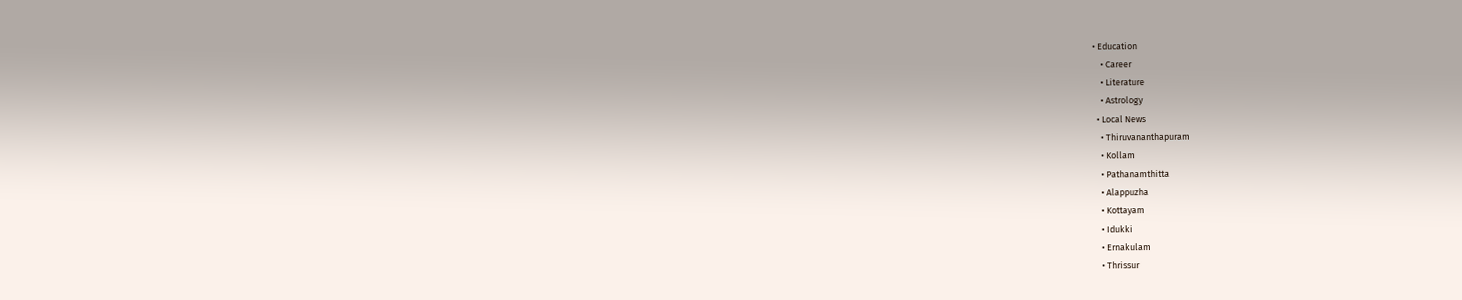• Education
    • Career
    • Literature
    • Astrology
  • Local News
    • Thiruvananthapuram
    • Kollam
    • Pathanamthitta
    • Alappuzha
    • Kottayam
    • Idukki
    • Ernakulam
    • Thrissur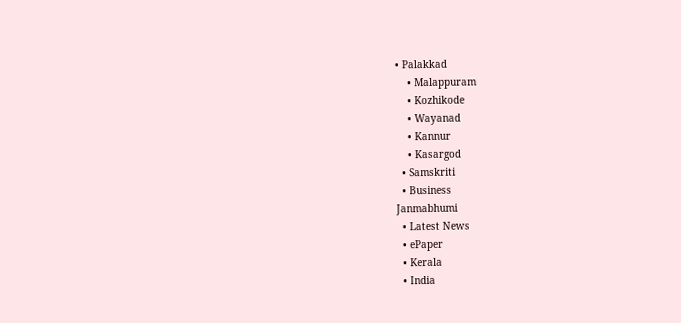• Palakkad
    • Malappuram
    • Kozhikode
    • Wayanad
    • Kannur
    • Kasargod
  • Samskriti
  • Business
Janmabhumi
  • Latest News
  • ePaper
  • Kerala
  • India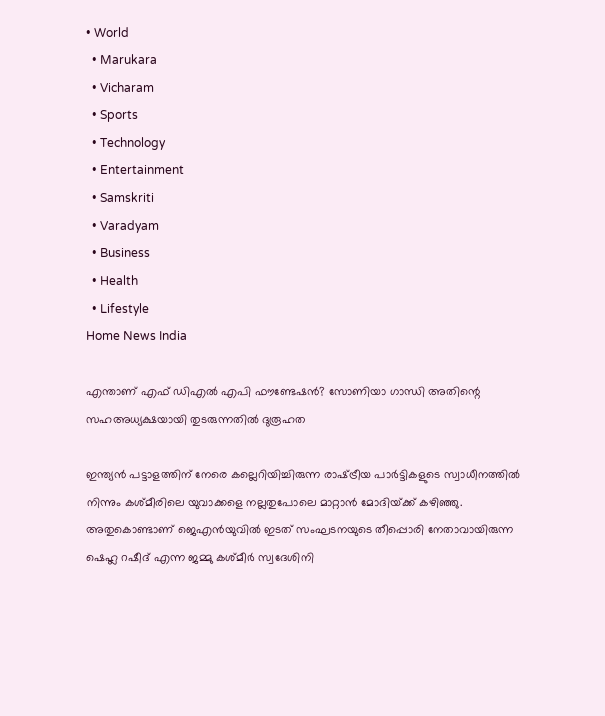• World
  • Marukara
  • Vicharam
  • Sports
  • Technology
  • Entertainment
  • Samskriti
  • Varadyam
  • Business
  • Health
  • Lifestyle
Home News India

എന്താണ് എഫ് ഡിഎല്‍ എപി ഫൗണ്ടേഷന്‍? സോണിയാ ഗാന്ധി അതിന്റെ സഹഅധ്യക്ഷയായി തുടരുന്നതില്‍ ദുരൂഹത

ഇന്ത്യന്‍ പട്ടാളത്തിന് നേരെ കല്ലെറിയിച്ചിരുന്ന രാഷ്‌ട്രീയ പാര്‍ട്ടികളുടെ സ്വാധീനത്തില്‍ നിന്നും കശ്മീരിലെ യുവാക്കളെ നല്ലതുപോലെ മാറ്റാന്‍ മോദിയ്‌ക്ക് കഴിഞ്ഞു. അതുകൊണ്ടാണ് ജെഎന്‍യുവില്‍ ഇടത് സംഘടനയുടെ തീപ്പൊരി നേതാവായിരുന്ന ഷെഹ്ല റഷീദ് എന്ന ജമ്മു കശ്മീര്‍ സ്വദേശിനി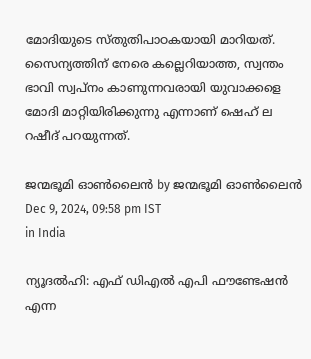മോദിയുടെ സ്തുതിപാഠകയായി മാറിയത്. സൈന്യത്തിന് നേരെ കല്ലെറിയാത്ത, സ്വന്തം ഭാവി സ്വപ്നം കാണുന്നവരായി യുവാക്കളെ മോദി മാറ്റിയിരിക്കുന്നു എന്നാണ് ഷെഹ് ല റഷീദ് പറയുന്നത്.

ജന്മഭൂമി ഓണ്‍ലൈന്‍ by ജന്മഭൂമി ഓണ്‍ലൈന്‍
Dec 9, 2024, 09:58 pm IST
in India

ന്യൂദല്‍ഹി: എഫ് ഡിഎല്‍ എപി ഫൗണ്ടേഷന്‍ എന്ന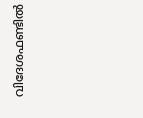വിദേശഫണ്ടില്‍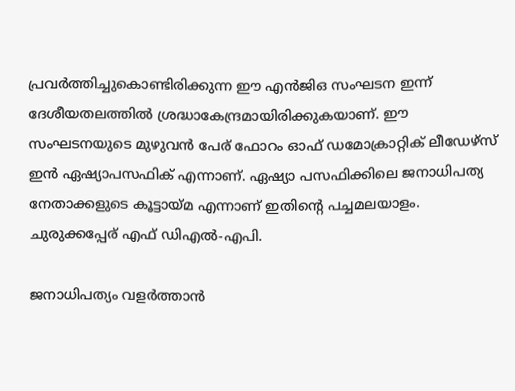പ്രവര്‍ത്തിച്ചുകൊണ്ടിരിക്കുന്ന ഈ എന്‍ജിഒ സംഘടന ഇന്ന് ദേശീയതലത്തില്‍ ശ്രദ്ധാകേന്ദ്രമായിരിക്കുകയാണ്. ഈ സംഘടനയുടെ മുഴുവന്‍ പേര് ഫോറം ഓഫ് ഡമോക്രാറ്റിക് ലീഡേഴ്സ് ഇന്‍ ഏഷ്യാപസഫിക് എന്നാണ്. ഏഷ്യാ പസഫിക്കിലെ ജനാധിപത്യ നേതാക്കളുടെ കൂട്ടായ്‌മ എന്നാണ് ഇതിന്റെ പച്ചമലയാളം. ചുരുക്കപ്പേര് എഫ് ഡിഎല്‍-എപി.

ജനാധിപത്യം വളര്‍ത്താന്‍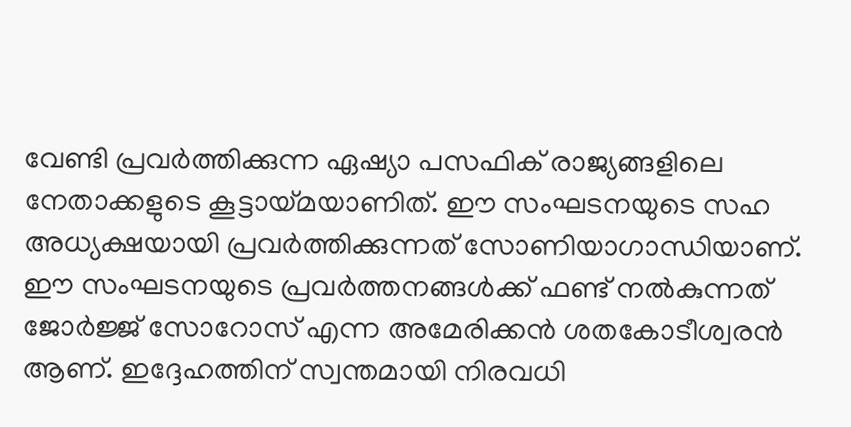വേണ്ടി പ്രവര്‍ത്തിക്കുന്ന ഏഷ്യാ പസഫിക് രാജ്യങ്ങളിലെ നേതാക്കളുടെ കൂട്ടായ്‌മയാണിത്. ഈ സംഘടനയുടെ സഹ അധ്യക്ഷയായി പ്രവര്‍ത്തിക്കുന്നത് സോണിയാഗാന്ധിയാണ്. ഈ സംഘടനയുടെ പ്രവര്‍ത്തനങ്ങള്‍ക്ക് ഫണ്ട് നല്‍കുന്നത് ജോര്‍ജ്ജ് സോറോസ് എന്ന അമേരിക്കന്‍ ശതകോടീശ്വരന്‍ ആണ്. ഇദ്ദേഹത്തിന് സ്വന്തമായി നിരവധി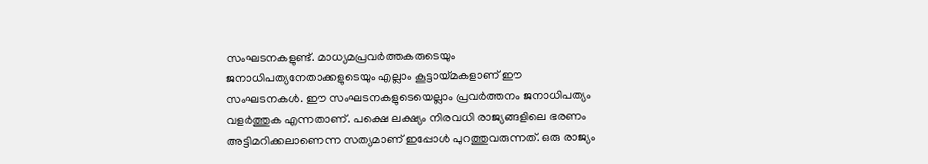സംഘടനകളുണ്ട്. മാധ്യമപ്രവര്‍ത്തകരുടെയും ജനാധിപത്യനേതാക്കളുടെയും എല്ലാം കൂട്ടായ്‌മകളാണ് ഈ സംഘടനകള്‍. ഈ സംഘടനകളുടെയെല്ലാം പ്രവര്‍ത്തനം ജനാധിപത്യം വളര്‍ത്തുക എന്നതാണ്. പക്ഷെ ലക്ഷ്യം നിരവധി രാജ്യങ്ങളിലെ ഭരണം അട്ടിമറിക്കലാണെന്ന സത്യമാണ് ഇപ്പോള്‍ പുറത്തുവരുന്നത്. ഒരു രാജ്യം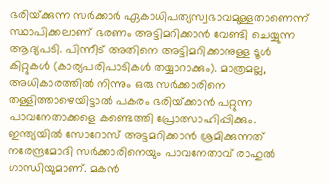ഭരിയ്‌ക്കുന്ന സര്‍ക്കാര്‍ ഏകാധിപത്യസ്വഭാവമുള്ളതാണെന്ന് സ്ഥാപിക്കലാണ് ഭരണം അട്ടിമറിക്കാന്‍ വേണ്ടി ചെയ്യുന്ന ആദ്യപടി. പിന്നീട് അതിനെ അട്ടിമറിക്കാനുള്ള ടൂള്‍ കിറ്റുകള്‍ (കാര്യപരിപാടികള്‍ തയ്യാറാക്കും). മാത്രമല്ല, അധികാരത്തില്‍ നിന്നും ഒരു സര്‍ക്കാരിനെ തള്ളിത്താഴെയിട്ടാല്‍ പകരം ഭരിയ്‌ക്കാന്‍ പറ്റുന്ന പാവനേതാക്കളെ കണ്ടെത്തി പ്രോത്സാഹിപ്പിക്കും. ഇന്ത്യയില്‍ സോറോസ് അട്ടമറിക്കാന്‍ ശ്രമിക്കുന്നത് നരേന്ദ്രമോദി സര്‍ക്കാരിനെയും പാവനേതാവ് രാഹുല്‍ ഗാന്ധിയുമാണ്. മകന്‍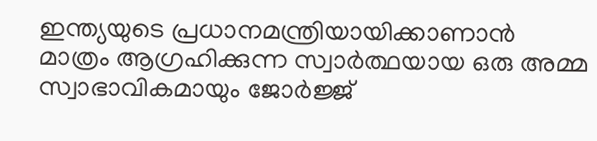ഇന്ത്യയുടെ പ്രധാനമന്ത്രിയായിക്കാണാന്‍ മാത്രം ആഗ്രഹിക്കുന്ന സ്വാര്‍ത്ഥയായ ഒരു അമ്മ സ്വാഭാവികമായും ജോര്‍ജ്ജ്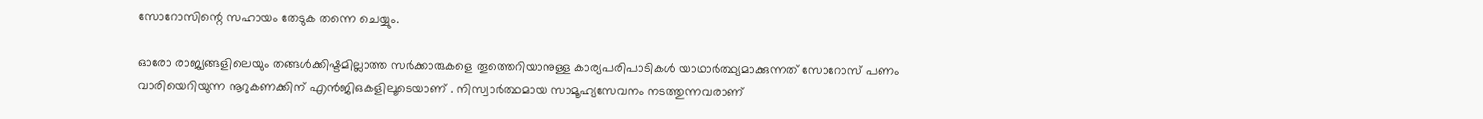സോറോസിന്റെ സഹായം തേടുക തന്നെ ചെയ്യും.

ഓരോ രാജ്യങ്ങളിലെയും തങ്ങള്‍ക്കിഷ്ടമില്ലാത്ത സര്‍ക്കാരുകളെ തൂത്തെറിയാനുള്ള കാര്യപരിപാടികള്‍ യാഥാര്‍ത്ഥ്യമാക്കുന്നത് സോറോസ് പണം വാരിയെറിയുന്ന നൂറുകണക്കിന് എന്‍ജിഒകളിലൂടെയാണ് . നിസ്വാര്‍ത്ഥമായ സാമൂഹ്യസേവനം നടത്തുന്നവരാണ്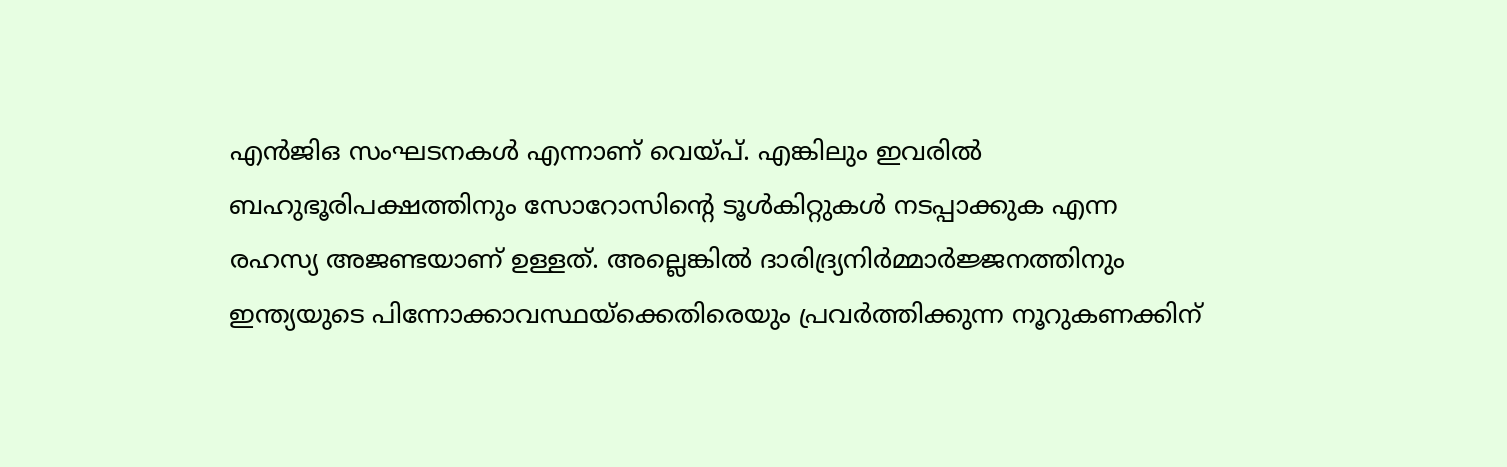എന്‍ജിഒ സംഘടനകള്‍ എന്നാണ് വെയ്‌പ്. എങ്കിലും ഇവരില്‍ ബഹുഭൂരിപക്ഷത്തിനും സോറോസിന്റെ ടൂള്‍കിറ്റുകള്‍ നടപ്പാക്കുക എന്ന രഹസ്യ അജണ്ടയാണ് ഉള്ളത്. അല്ലെങ്കില്‍ ദാരിദ്ര്യനിര്‍മ്മാര്‍ജ്ജനത്തിനും ഇന്ത്യയുടെ പിന്നോക്കാവസ്ഥയ്‌ക്കെതിരെയും പ്രവര്‍ത്തിക്കുന്ന നൂറുകണക്കിന്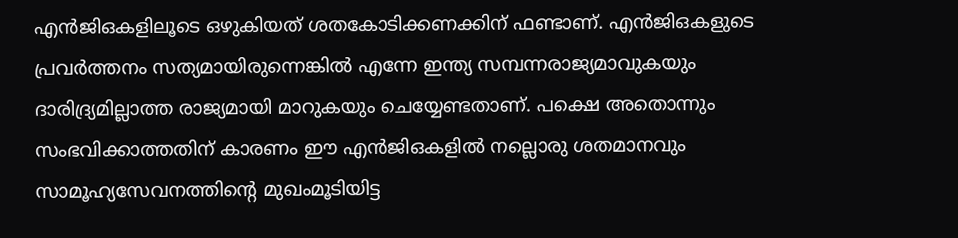എന്‍ജിഒകളിലൂടെ ഒഴുകിയത് ശതകോടിക്കണക്കിന് ഫണ്ടാണ്. എന്‍ജിഒകളുടെ പ്രവര്‍ത്തനം സത്യമായിരുന്നെങ്കില്‍ എന്നേ ഇന്ത്യ സമ്പന്നരാജ്യമാവുകയും ദാരിദ്ര്യമില്ലാത്ത രാജ്യമായി മാറുകയും ചെയ്യേണ്ടതാണ്. പക്ഷെ അതൊന്നും സംഭവിക്കാത്തതിന് കാരണം ഈ എന്‍ജിഒകളില്‍ നല്ലൊരു ശതമാനവും സാമൂഹ്യസേവനത്തിന്റെ മുഖംമൂടിയിട്ട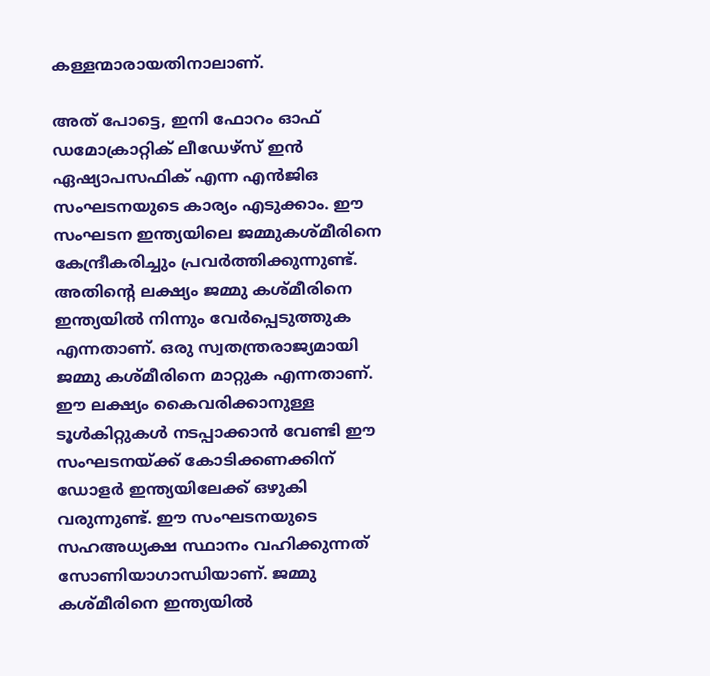കള്ളന്മാരായതിനാലാണ്.

അത് പോട്ടെ, ഇനി ഫോറം ഓഫ് ഡമോക്രാറ്റിക് ലീഡേഴ്സ് ഇന്‍ ഏഷ്യാപസഫിക് എന്ന എന്‍ജിഒ സംഘടനയുടെ കാര്യം എടുക്കാം. ഈ സംഘടന ഇന്ത്യയിലെ ജമ്മുകശ്മീരിനെ കേന്ദ്രീകരിച്ചും പ്രവര്‍ത്തിക്കുന്നുണ്ട്. അതിന്റെ ലക്ഷ്യം ജമ്മു കശ്മീരിനെ ഇന്ത്യയില്‍ നിന്നും വേര്‍പ്പെടുത്തുക എന്നതാണ്. ഒരു സ്വതന്ത്രരാജ്യമായി ജമ്മു കശ്മീരിനെ മാറ്റുക എന്നതാണ്. ഈ ലക്ഷ്യം കൈവരിക്കാനുള്ള ടൂള്‍കിറ്റുകള്‍ നടപ്പാക്കാന്‍ വേണ്ടി ഈ സംഘടനയ്‌ക്ക് കോടിക്കണക്കിന് ഡോളര്‍ ഇന്ത്യയിലേക്ക് ഒഴുകി വരുന്നുണ്ട്. ഈ സംഘടനയുടെ സഹഅധ്യക്ഷ സ്ഥാനം വഹിക്കുന്നത് സോണിയാഗാന്ധിയാണ്. ജമ്മു കശ്മീരിനെ ഇന്ത്യയില്‍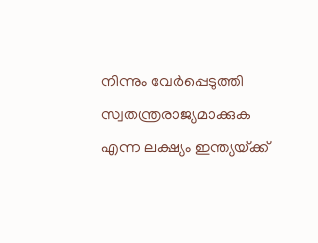നിന്നും വേര്‍പ്പെടുത്തി സ്വതന്ത്രരാജ്യമാക്കുക എന്ന ലക്ഷ്യം ഇന്ത്യയ്‌ക്ക്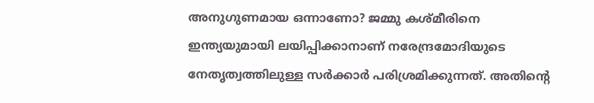അനുഗുണമായ ഒന്നാണോ? ജമ്മു കശ്മീരിനെ ഇന്ത്യയുമായി ലയിപ്പിക്കാനാണ് നരേന്ദ്രമോദിയുടെ നേതൃത്വത്തിലുള്ള സര്‍ക്കാര്‍ പരിശ്രമിക്കുന്നത്. അതിന്റെ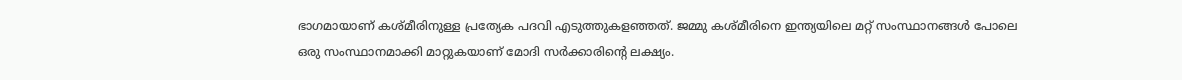ഭാഗമായാണ് കശ്മീരിനുള്ള പ്രത്യേക പദവി എടുത്തുകളഞ്ഞത്. ജമ്മു കശ്മീരിനെ ഇന്ത്യയിലെ മറ്റ് സംസ്ഥാനങ്ങള്‍ പോലെ ഒരു സംസ്ഥാനമാക്കി മാറ്റുകയാണ് മോദി സര്‍ക്കാരിന്റെ ലക്ഷ്യം.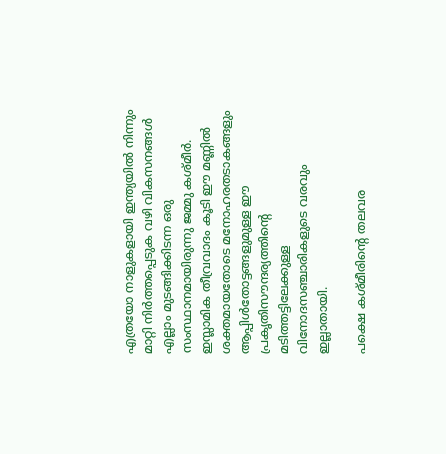എത്രയോ നാളുകളായി ഇന്ത്യയില്‍ നിന്നും മാറ്റി നിര്‍ത്തപ്പെടുക വഴി വികസനങ്ങള്‍ എല്ലാം മുടങ്ങിക്കിടന്ന ഒരു സംസ്ഥാനമായിരുന്നു ജമ്മു കശ്മീര്‍. ഇസ്ലാമിക തീവ്രവാദം കൂടി ഈ മണ്ണില്‍ ശക്തമായതോടെ മനോഹരതടാകങ്ങളും ആപ്പിള്‍തോട്ടങ്ങളുമുള്ള ഈ പ്രകൃതിസൗന്ദര്യത്തിന്റെ മടിത്തട്ടിലേക്കുള്ള വിനോദസഞ്ചാരികളുടെ വരവും ഇല്ലാതായി.

പക്ഷെ കശ്മീരിന്റെ തലവര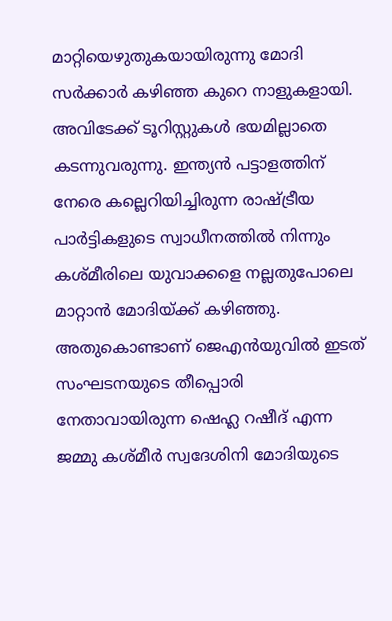മാറ്റിയെഴുതുകയായിരുന്നു മോദി സര്‍ക്കാര്‍ കഴിഞ്ഞ കുറെ നാളുകളായി. അവിടേക്ക് ടൂറിസ്റ്റുകള്‍ ഭയമില്ലാതെ കടന്നുവരുന്നു. ഇന്ത്യന്‍ പട്ടാളത്തിന് നേരെ കല്ലെറിയിച്ചിരുന്ന രാഷ്‌ട്രീയ പാര്‍ട്ടികളുടെ സ്വാധീനത്തില്‍ നിന്നും കശ്മീരിലെ യുവാക്കളെ നല്ലതുപോലെ മാറ്റാന്‍ മോദിയ്‌ക്ക് കഴിഞ്ഞു. അതുകൊണ്ടാണ് ജെഎന്‍യുവില്‍ ഇടത് സംഘടനയുടെ തീപ്പൊരി നേതാവായിരുന്ന ഷെഹ്ല റഷീദ് എന്ന ജമ്മു കശ്മീര്‍ സ്വദേശിനി മോദിയുടെ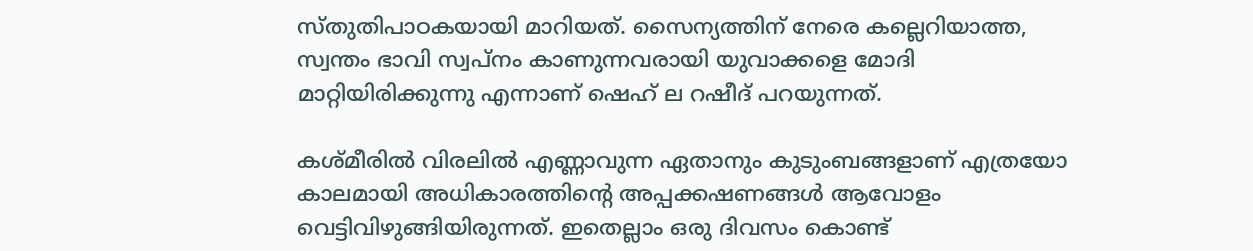സ്തുതിപാഠകയായി മാറിയത്. സൈന്യത്തിന് നേരെ കല്ലെറിയാത്ത, സ്വന്തം ഭാവി സ്വപ്നം കാണുന്നവരായി യുവാക്കളെ മോദി മാറ്റിയിരിക്കുന്നു എന്നാണ് ഷെഹ് ല റഷീദ് പറയുന്നത്.

കശ്മീരില്‍ വിരലില്‍ എണ്ണാവുന്ന ഏതാനും കുടുംബങ്ങളാണ് എത്രയോ കാലമായി അധികാരത്തിന്റെ അപ്പക്കഷണങ്ങള്‍ ആവോളം വെട്ടിവിഴുങ്ങിയിരുന്നത്. ഇതെല്ലാം ഒരു ദിവസം കൊണ്ട്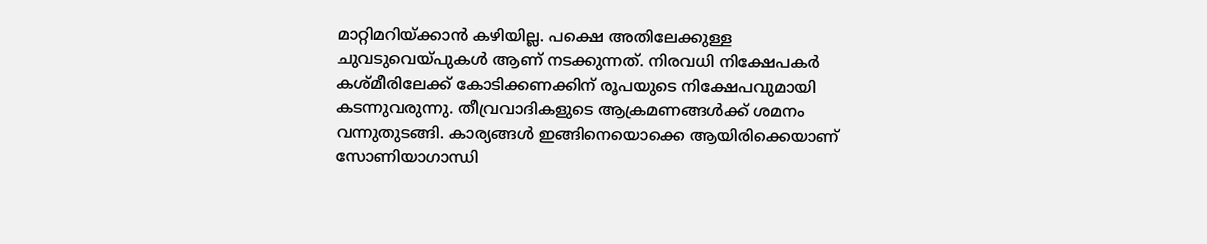മാറ്റിമറിയ്‌ക്കാന്‍ കഴിയില്ല. പക്ഷെ അതിലേക്കുള്ള ചുവടുവെയ്‌പുകള്‍ ആണ് നടക്കുന്നത്. നിരവധി നിക്ഷേപകര്‍ കശ്മീരിലേക്ക് കോടിക്കണക്കിന് രൂപയുടെ നിക്ഷേപവുമായി കടന്നുവരുന്നു. തീവ്രവാദികളുടെ ആക്രമണങ്ങള്‍ക്ക് ശമനം വന്നുതുടങ്ങി. കാര്യങ്ങള്‍ ഇങ്ങിനെയൊക്കെ ആയിരിക്കെയാണ് സോണിയാഗാന്ധി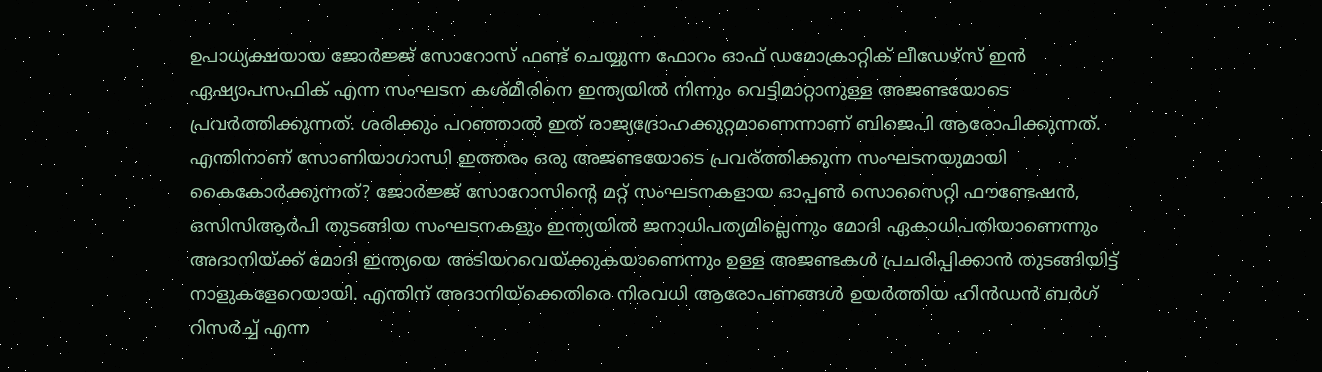ഉപാധ്യക്ഷയായ ജോര്‍ജ്ജ് സോറോസ് ഫണ്ട് ചെയ്യുന്ന ഫോറം ഓഫ് ഡമോക്രാറ്റിക് ലീഡേഴ്സ് ഇന്‍ ഏഷ്യാപസഫിക് എന്ന സംഘടന കശ്മീരിനെ ഇന്ത്യയില്‍ നിന്നും വെട്ടിമാറ്റാനുള്ള അജണ്ടയോടെ പ്രവര്‍ത്തിക്കുന്നത്. ശരിക്കും പറഞ്ഞാല്‍ ഇത് രാജ്യദ്രോഹക്കുറ്റമാണെന്നാണ് ബിജെപി ആരോപിക്കുന്നത്. എന്തിനാണ് സോണിയാഗാന്ധി ഇത്തരം ഒരു അജണ്ടയോടെ പ്രവര്ത്തിക്കുന്ന സംഘടനയുമായി കൈകോര്‍ക്കുന്നത്? ജോര്‍ജ്ജ് സോറോസിന്റെ മറ്റ് സംഘടനകളായ ഓപ്പണ്‍ സൊസൈറ്റി ഫൗണ്ടേഷന്‍, ഒസിസിആര്‍പി തുടങ്ങിയ സംഘടനകളും ഇന്ത്യയില്‍ ജനാധിപത്യമില്ലെന്നും മോദി ഏകാധിപതിയാണെന്നും അദാനിയ്‌ക്ക് മോദി ഇന്ത്യയെ അടിയറവെയ്‌ക്കുകയാണെന്നും ഉള്ള അജണ്ടകള്‍ പ്രചരിപ്പിക്കാന്‍ തുടങ്ങിയിട്ട് നാളുകളേറെയായി. എന്തിന് അദാനിയ്‌ക്കെതിരെ നിരവധി ആരോപണങ്ങള്‍ ഉയര്‍ത്തിയ ഹിന്‍ഡന്‍ ബര്‍ഗ് റിസര്‍ച്ച് എന്ന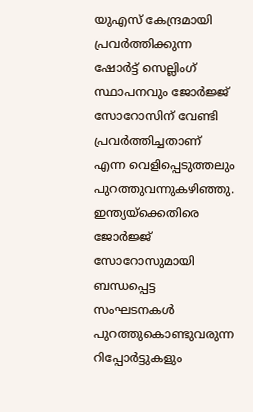യുഎസ് കേന്ദ്രമായി പ്രവര്‍ത്തിക്കുന്ന ഷോര്‍ട്ട് സെല്ലിംഗ് സ്ഥാപനവും ജോര്‍ജ്ജ് സോറോസിന് വേണ്ടി പ്രവര്‍ത്തിച്ചതാണ് എന്ന വെളിപ്പെടുത്തലും പുറത്തുവന്നുകഴിഞ്ഞു. ഇന്ത്യയ്‌ക്കെതിരെ ജോര്‍ജ്ജ് സോറോസുമായി ബന്ധപ്പെട്ട സംഘടനകള്‍ പുറത്തുകൊണ്ടുവരുന്ന റിപ്പോര്‍ട്ടുകളും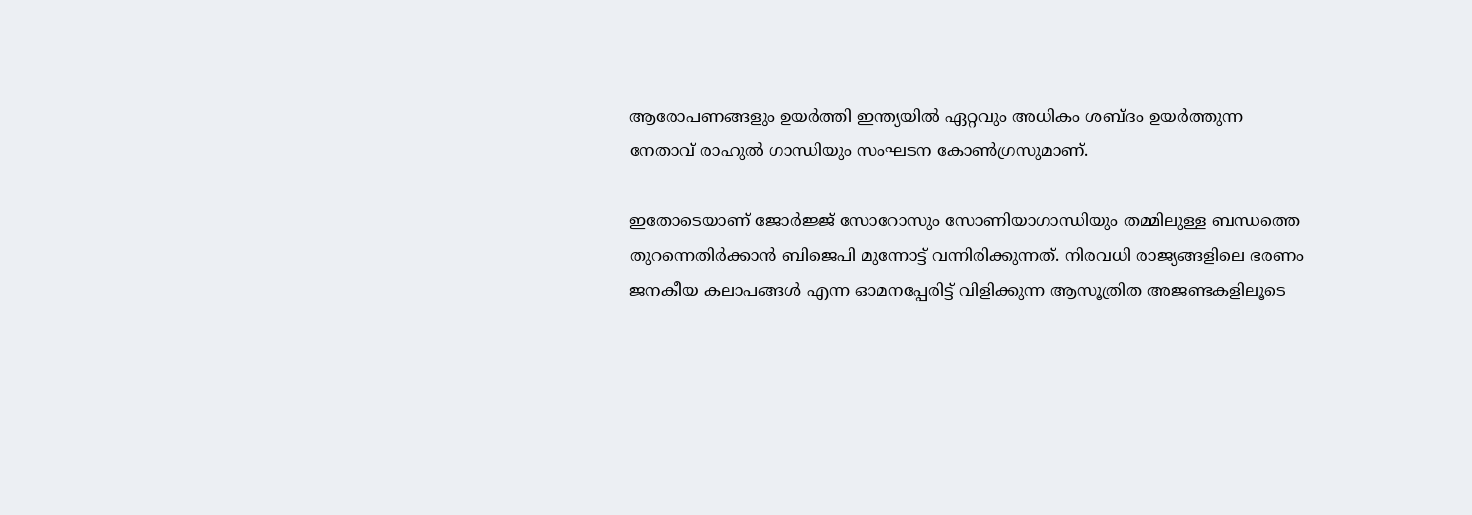ആരോപണങ്ങളും ഉയര്‍ത്തി ഇന്ത്യയില്‍ ഏറ്റവും അധികം ശബ്ദം ഉയര്‍ത്തുന്ന നേതാവ് രാഹുല്‍ ഗാന്ധിയും സംഘടന കോണ്‍ഗ്രസുമാണ്.

ഇതോടെയാണ് ജോര്‍ജ്ജ് സോറോസും സോണിയാഗാന്ധിയും തമ്മിലുള്ള ബന്ധത്തെ തുറന്നെതിര്‍ക്കാന്‍ ബിജെപി മുന്നോട്ട് വന്നിരിക്കുന്നത്. നിരവധി രാജ്യങ്ങളിലെ ഭരണം ജനകീയ കലാപങ്ങള്‍ എന്ന ഓമനപ്പേരിട്ട് വിളിക്കുന്ന ആസൂത്രിത അജണ്ടകളിലൂടെ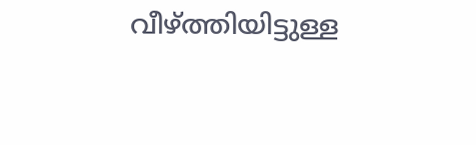വീഴ്‌ത്തിയിട്ടുള്ള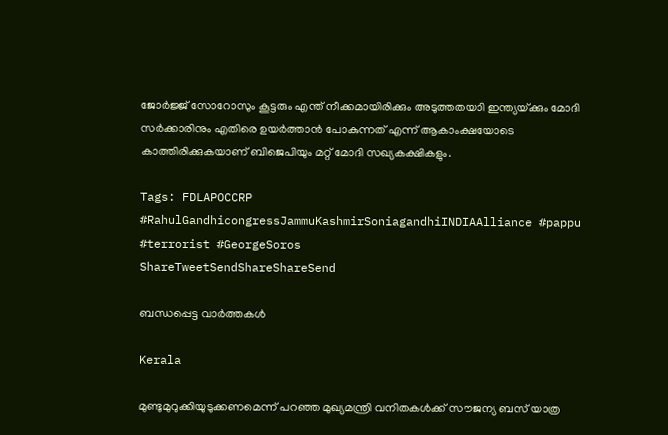ജോര്‍ജ്ജ് സോറോസും കൂട്ടരും എന്ത് നീക്കമായിരിക്കും അടുത്തതയാി ഇന്ത്യയ്‌ക്കും മോദി സര്‍ക്കാരിനും എതിരെ ഉയര്‍ത്താന്‍ പോകുന്നത് എന്ന് ആകാംക്ഷയോടെ കാത്തിരിക്കുകയാണ് ബിജെപിയും മറ്റ് മോദി സഖ്യകക്ഷികളും.

Tags: FDLAPOCCRP #RahulGandhicongressJammuKashmirSoniagandhiINDIAAlliance #pappu #terrorist #GeorgeSoros
ShareTweetSendShareShareSend

ബന്ധപ്പെട്ട വാര്‍ത്തകള്‍

Kerala

മുണ്ടുമുറുക്കിയുടുക്കണമെന്ന് പറഞ്ഞ മുഖ്യമന്ത്രി വനിതകള്‍ക്ക് സൗജന്യ ബസ് യാത്ര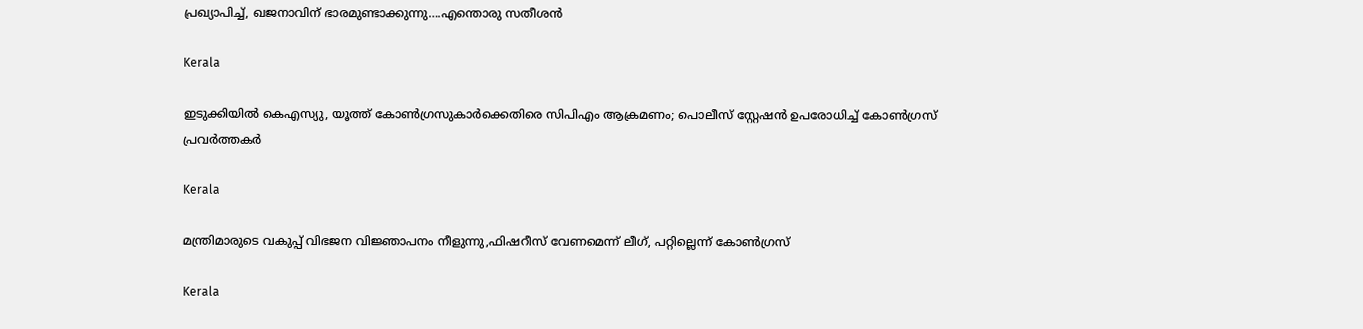പ്രഖ്യാപിച്ച്, ഖജനാവിന് ഭാരമുണ്ടാക്കുന്നു….എന്തൊരു സതീശന്‍

Kerala

ഇടുക്കിയില്‍ കെഎസ്യു, യൂത്ത് കോണ്‍ഗ്രസുകാര്‍ക്കെതിരെ സിപിഎം ആക്രമണം; പൊലീസ് സ്റ്റേഷന്‍ ഉപരോധിച്ച് കോണ്‍ഗ്രസ് പ്രവര്‍ത്തകര്‍

Kerala

മന്ത്രിമാരുടെ വകുപ്പ് വിഭജന വിജ്ഞാപനം നീളുന്നു,ഫിഷറീസ് വേണമെന്ന് ലീഗ്, പറ്റില്ലെന്ന് കോണ്‍ഗ്രസ്

Kerala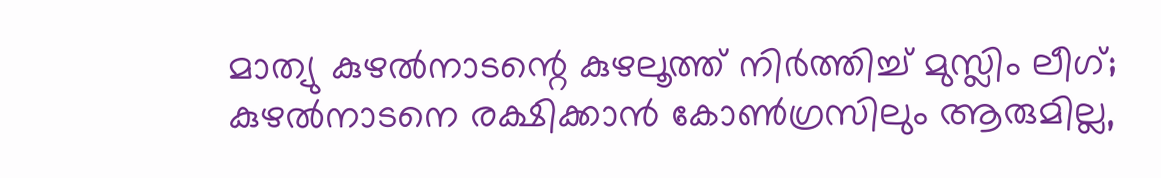മാത്യു കുഴല്‍നാടന്റെ കുഴലൂത്ത് നിര്‍ത്തിച്ച് മുസ്ലിം ലീഗ്; കുഴല്‍നാടനെ രക്ഷിക്കാന്‍ കോണ്‍ഗ്രസിലും ആരുമില്ല,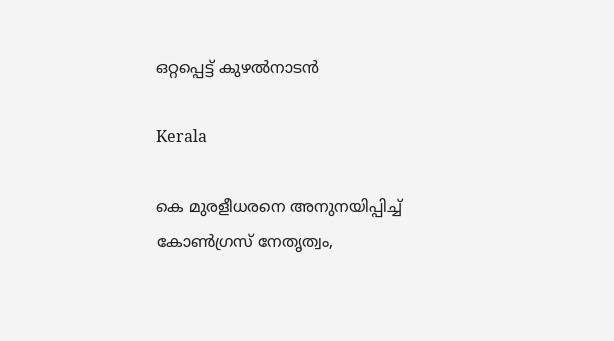ഒറ്റപ്പെട്ട് കുഴല്‍നാടന്‍

Kerala

കെ മുരളീധരനെ അനുനയിപ്പിച്ച് കോണ്‍ഗ്രസ് നേതൃത്വം,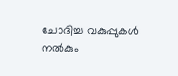ചോദിച്ച വകുപ്പുകള്‍ നല്‍കും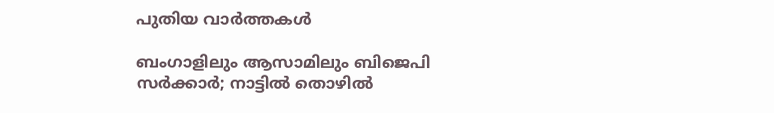പുതിയ വാര്‍ത്തകള്‍

ബംഗാളിലും ആസാമിലും ബിജെപി സര്‍ക്കാര്‍; നാട്ടില്‍ തൊഴില്‍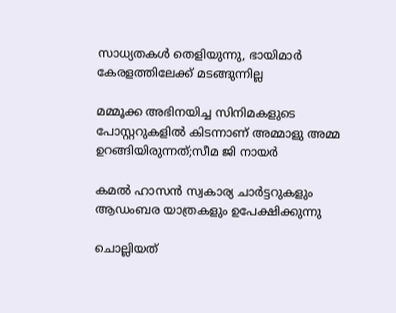സാധ്യതകള്‍ തെളിയുന്നു, ഭായിമാര്‍ കേരളത്തിലേക്ക് മടങ്ങുന്നില്ല

മമ്മൂക്ക അഭിനയിച്ച സിനിമകളുടെ പോസ്റ്ററുകളിൽ കിടന്നാണ് അമ്മാളു അമ്മ ഉറങ്ങിയിരുന്നത്;സീമ ജി നായർ

കമൽ ഹാസൻ സ്വകാര്യ ചാർട്ടറുകളും ആഡംബര യാത്രകളും ഉപേക്ഷിക്കുന്നു

ചൊല്ലിയത്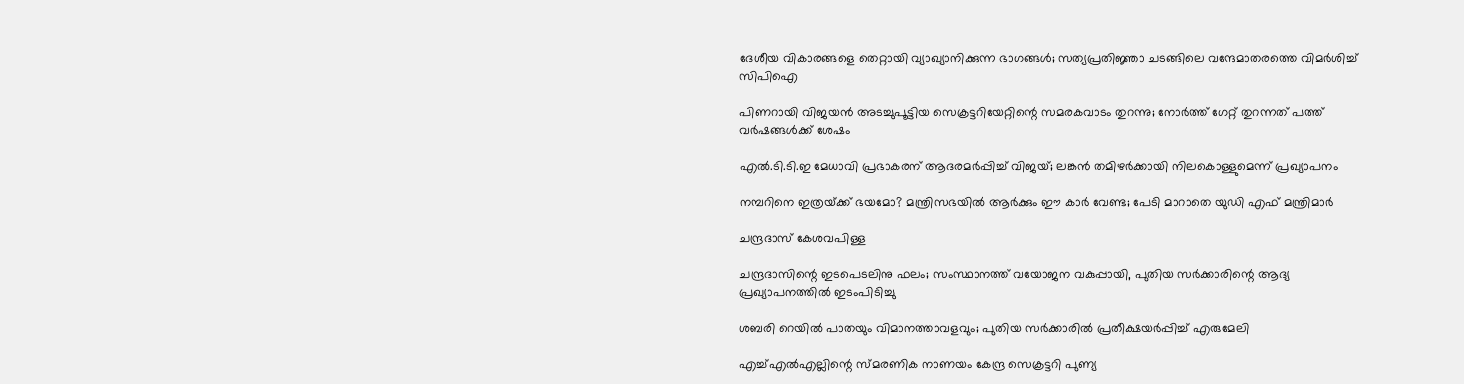ദേശീയ വികാരങ്ങളെ തെറ്റായി വ്യാഖ്യാനിക്കുന്ന ഭാഗങ്ങൾ; സത്യപ്രതിജ്ഞാ ചടങ്ങിലെ വന്ദേമാതരത്തെ വിമർശിച്ച് സിപിഐ

പിണറായി വിജയൻ അടച്ചുപൂട്ടിയ സെക്രട്ടറിയേറ്റിന്റെ സമരകവാടം തുറന്നു; നോർത്ത് ഗേറ്റ് തുറന്നത് പത്ത് വർഷങ്ങൾക്ക് ശേഷം

എൽ.ടി.ടി.ഇ മേധാവി പ്രഭാകരന് ആദരമർപ്പിച്ച് വിജയ്; ലങ്കൻ തമിഴർക്കായി നിലകൊള്ളുമെന്ന് പ്രഖ്യാപനം

നമ്പറിനെ ഇത്രയ്‌ക്ക് ഭയമോ? മന്ത്രിസഭയില്‍ ആര്‍ക്കും ഈ കാര്‍ വേണ്ട; പേടി മാറാതെ യുഡി എഫ് മന്ത്രിമാർ

ചന്ദ്രദാസ് കേശവപിള്ള

ചന്ദ്രദാസിന്റെ ഇടപെടലിനു ഫലം; സംസ്ഥാനത്ത് വയോജന വകുപ്പായി, പുതിയ സര്‍ക്കാരിന്റെ ആദ്യ പ്രഖ്യാപനത്തില്‍ ഇടംപിടിച്ചു

ശബരി റെയില്‍ പാതയും വിമാനത്താവളവും; പുതിയ സര്‍ക്കാരില്‍ പ്രതീക്ഷയര്‍പ്പിച്ച് എരുമേലി

എച്ച്എല്‍എല്ലിന്റെ സ്മരണിക നാണയം കേന്ദ്ര സെക്രട്ടറി പുണ്യ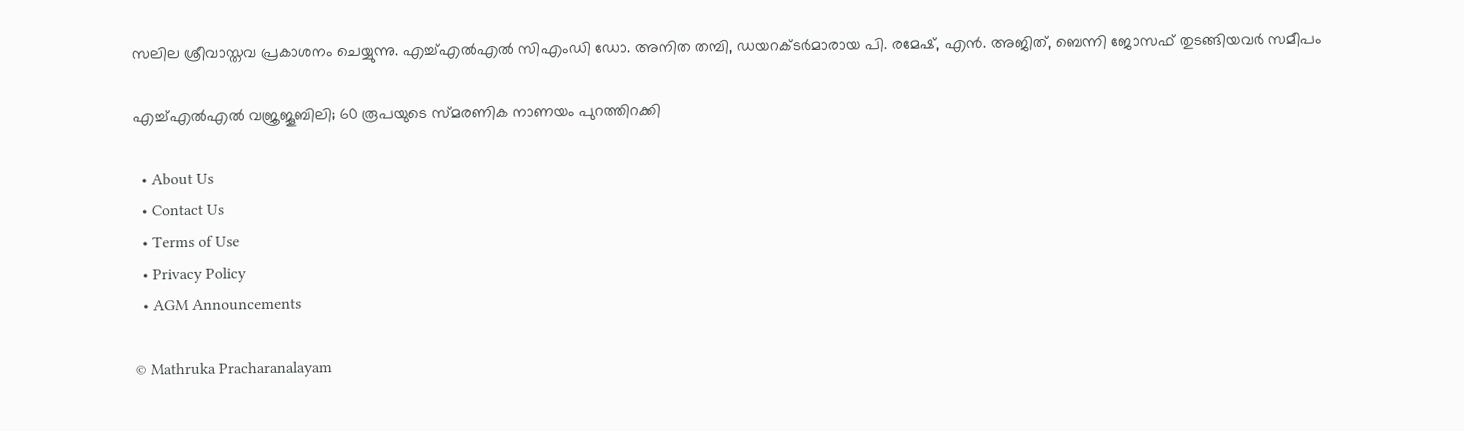സലില ശ്രീവാസ്തവ പ്രകാശനം ചെയ്യുന്നു. എച്ച്എല്‍എല്‍ സിഎംഡി ഡോ. അനിത തമ്പി, ഡയറക്ടര്‍മാരായ പി. രമേഷ്, എന്‍. അജിത്, ബെന്നി ജോസഫ് തുടങ്ങിയവര്‍ സമീപം

എച്ച്എല്‍എല്‍ വജ്രജൂബിലി; 60 രൂപയുടെ സ്മരണിക നാണയം പുറത്തിറക്കി

  • About Us
  • Contact Us
  • Terms of Use
  • Privacy Policy
  • AGM Announcements

© Mathruka Pracharanalayam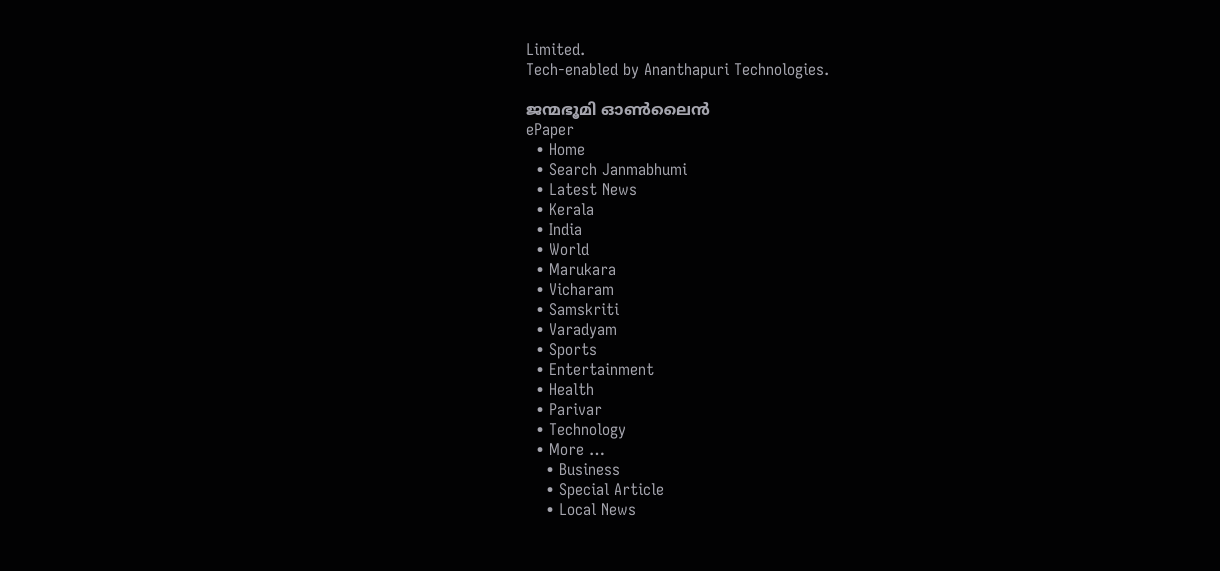Limited.
Tech-enabled by Ananthapuri Technologies.

ജന്മഭൂമി ഓണ്‍ലൈന്‍
ePaper
  • Home
  • Search Janmabhumi
  • Latest News
  • Kerala
  • India
  • World
  • Marukara
  • Vicharam
  • Samskriti
  • Varadyam
  • Sports
  • Entertainment
  • Health
  • Parivar
  • Technology
  • More …
    • Business
    • Special Article
    • Local News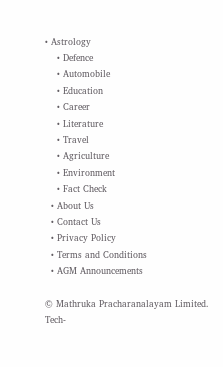• Astrology
    • Defence
    • Automobile
    • Education
    • Career
    • Literature
    • Travel
    • Agriculture
    • Environment
    • Fact Check
  • About Us
  • Contact Us
  • Privacy Policy
  • Terms and Conditions
  • AGM Announcements

© Mathruka Pracharanalayam Limited.
Tech-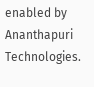enabled by Ananthapuri Technologies.